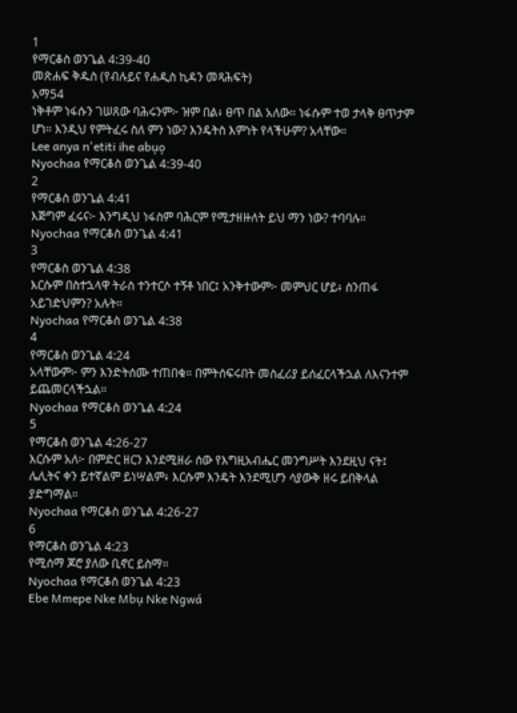1
የማርቆስ ወንጌል 4:39-40
መጽሐፍ ቅዱስ (የብሉይና የሐዲስ ኪዳን መጻሕፍት)
አማ54
ነቅቶም ነፋሱን ገሠጸው ባሕሩንም፦ ዝም በል፥ ፀጥ በል አለው። ነፋሱም ተወ ታላቅ ፀጥታም ሆነ። እንዲህ የምትፈሩ ስለ ምን ነው? እንዴትስ እምነት የላችሁም? አላቸው።
Lee anya n'etiti ihe abụọ
Nyochaa የማርቆስ ወንጌል 4:39-40
2
የማርቆስ ወንጌል 4:41
እጅግም ፈሩና፦ እንግዲህ ነፋስም ባሕርም የሚታዘዙለት ይህ ማን ነው? ተባባሉ።
Nyochaa የማርቆስ ወንጌል 4:41
3
የማርቆስ ወንጌል 4:38
እርሱም በስተኋላዋ ትራስ ተንተርሶ ተኝቶ ነበር፤ አንቅተውም፦ መምህር ሆይ፥ ስንጠፋ አይገድህምን? አሉት።
Nyochaa የማርቆስ ወንጌል 4:38
4
የማርቆስ ወንጌል 4:24
አላቸውም፦ ምን እንድትሰሙ ተጠበቁ። በምትሰፍሩበት መስፈሪያ ይሰፈርላችኋል ለእናንተም ይጨመርላችኋል።
Nyochaa የማርቆስ ወንጌል 4:24
5
የማርቆስ ወንጌል 4:26-27
እርሱም አለ፦ በምድር ዘርን እንደሚዘራ ሰው የእግዚአብሔር መንግሥት እንደዚህ ናት፤ ሌሊትና ቀን ይተኛልም ይነሣልም፥ እርሱም እንዴት እንደሚሆን ሳያውቅ ዘሩ ይበቅላል ያድግማል።
Nyochaa የማርቆስ ወንጌል 4:26-27
6
የማርቆስ ወንጌል 4:23
የሚሰማ ጆሮ ያለው ቢኖር ይስማ።
Nyochaa የማርቆስ ወንጌል 4:23
Ebe Mmepe Nke Mbụ Nke Ngwá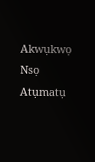Akwụkwọ Nsọ
Atụmatụ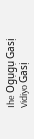Ihe Ogụgụ Gasị
Vidiyo Gasị